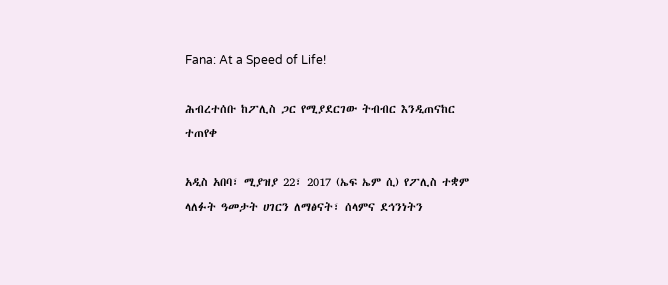Fana: At a Speed of Life!

ሕብረተሰቡ ከፖሊስ ጋር የሚያደርገው ትብብር እንዲጠናከር ተጠየቀ

አዲስ አበባ፣ ሚያዝያ 22፣ 2017 (ኤፍ ኤም ሲ) የፖሊስ ተቋም ላለፉት ዓመታት ሀገርን ለማፅናት፣ ሰላምና ደኅንነትን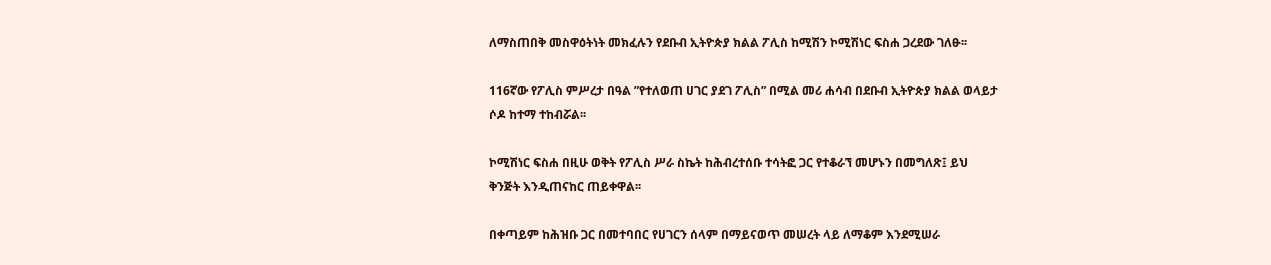ለማስጠበቅ መስዋዕትነት መክፈሉን የደቡብ ኢትዮጵያ ክልል ፖሊስ ከሚሽን ኮሚሽነር ፍስሐ ጋረደው ገለፁ፡፡

116ኛው የፖሊስ ምሥረታ በዓል ”የተለወጠ ሀገር ያደገ ፖሊስ” በሚል መሪ ሐሳብ በደቡብ ኢትዮጵያ ክልል ወላይታ ሶዶ ከተማ ተከብሯል፡፡

ኮሚሽነር ፍስሐ በዚሁ ወቅት የፖሊስ ሥራ ስኬት ከሕብረተሰቡ ተሳትፎ ጋር የተቆራኘ መሆኑን በመግለጽ፤ ይህ ቅንጅት እንዲጠናከር ጠይቀዋል፡፡

በቀጣይም ከሕዝቡ ጋር በመተባበር የሀገርን ሰላም በማይናወጥ መሠረት ላይ ለማቆም እንደሚሠራ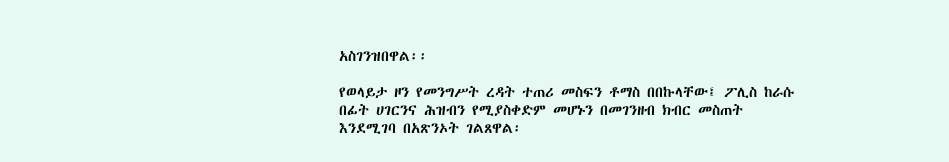አስገንዝበዋል፡፡

የወላይታ ዞን የመንግሥት ረዳት ተጠሪ መስፍን ቶማስ በበኩላቸው፤ ፖሊስ ከራሱ በፊት ሀገርንና ሕዝብን የሚያስቀድም መሆኑን በመገንዘብ ክብር መስጠት እንደሚገባ በአጽንኦት ገልጸዋል፡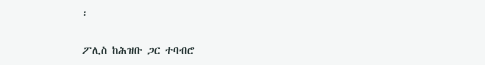፡

ፖሊስ ከሕዝቡ ጋር ተባብሮ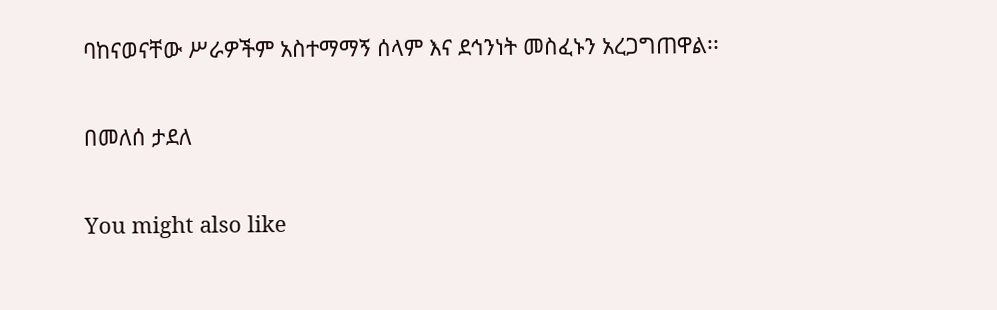ባከናወናቸው ሥራዎችም አስተማማኝ ሰላም እና ደኅንነት መስፈኑን አረጋግጠዋል፡፡

በመለሰ ታደለ

You might also like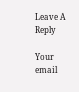Leave A Reply

Your email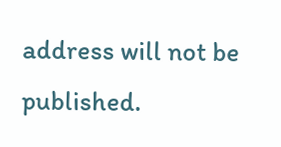address will not be published.